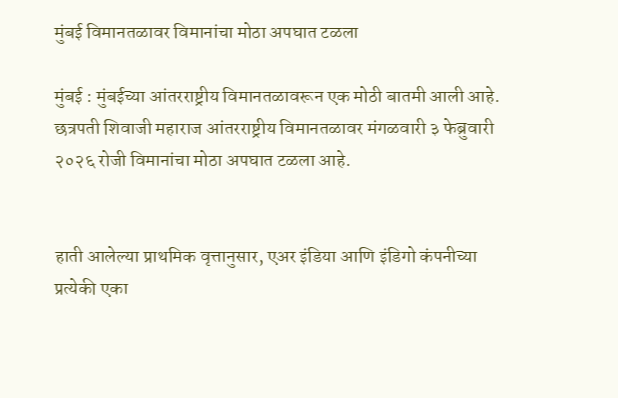मुंबई विमानतळावर विमानांचा मोठा अपघात टळला

मुंबई : मुंबईच्या आंतरराष्ट्रीय विमानतळावरून एक मोठी बातमी आली आहे. छत्रपती शिवाजी महाराज आंतरराष्ट्रीय विमानतळावर मंगळवारी ३ फेब्रुवारी २०२६ रोजी विमानांचा मोठा अपघात टळला आहे.


हाती आलेल्या प्राथमिक वृत्तानुसार, एअर इंडिया आणि इंडिगो कंपनीच्या प्रत्येकी एका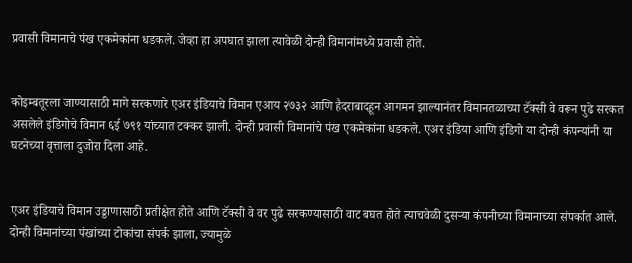प्रवासी विमानाचे पंख एकमेकांना धडकले. जेव्हा हा अपघात झाला त्यावेळी दोन्ही विमानांमध्ये प्रवासी होते.


कोइम्बतूरला जाण्यासाठी मागे सरकणारे एअर इंडियाचे विमान एआय २७३२ आणि हैदराबादहून आगमन झाल्यानंतर विमानतळाच्या टॅक्सी वे वरून पुढे सरकत असलेले इंडिगोचे विमान ६ई ७९१ यांच्यात टक्कर झाली. दोन्ही प्रवासी विमानांचे पंख एकमेकांना धडकले. एअर इंडिया आणि इंडिगो या दोन्ही कंपन्यांनी या घटनेच्या वृत्ताला दुजोरा दिला आहे.


एअर इंडियाचे विमान उड्डाणासाठी प्रतीक्षेत होते आणि टॅक्सी वे वर पुढे सरकण्यासाठी वाट बघत होते त्याचवेळी दुसऱ्या कंपनीच्या विमानाच्या संपर्कात आले. दोन्ही विमानांच्या पंखांच्या टोकांचा संपर्क झाला, ज्यामुळे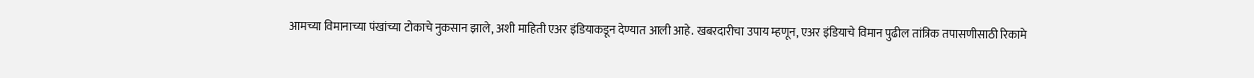आमच्या विमानाच्या पंखांच्या टोकाचे नुकसान झाले, अशी माहिती एअर इंडियाकडून देण्यात आली आहे. खबरदारीचा उपाय म्हणून, एअर इंडियाचे विमान पुढील तांत्रिक तपासणीसाठी रिकामे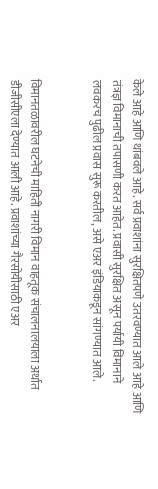केले आहे आणि थांबवले आहे. सर्व प्रवाशांना सुरक्षितपणे उतरवण्यात आले आहे आणि तंत्रज्ञ विमानाची तपासणी करत आहेत. प्रवासी सुरक्षित असून पर्यायी विमानाने लवकरच पुढील प्रवास सुरू करतील, असे एअर इंडियाकडून सांगण्यात आले.


विमानतळावरील घटनेची माहिती नागरी विमान वाहतूक संचालनालयाला अर्थात डीजीसीएला देण्यात आली आहे. प्रवाशांच्या गैरसोयीसाठी एअर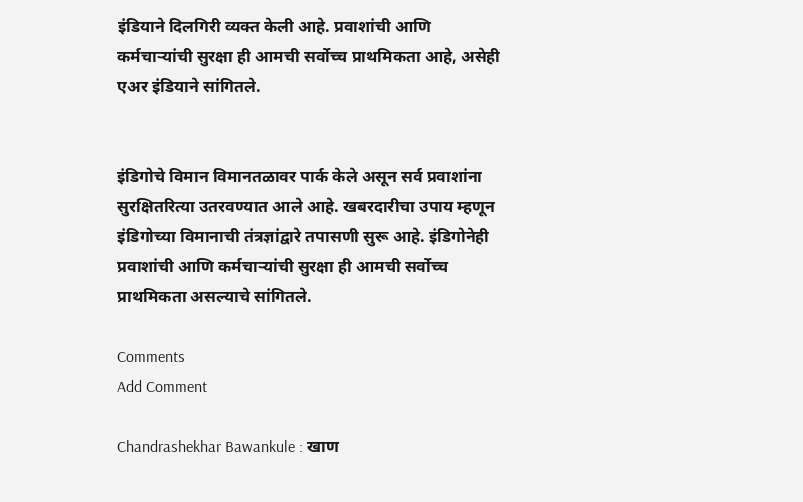इंडियाने दिलगिरी व्यक्त केली आहे. प्रवाशांची आणि कर्मचाऱ्यांची सुरक्षा ही आमची सर्वोच्च प्राथमिकता आहे, असेही एअर इंडियाने सांगितले.


इंडिगोचे विमान विमानतळावर पार्क केले असून सर्व प्रवाशांना सुरक्षितरित्या उतरवण्यात आले आहे. खबरदारीचा उपाय म्हणून इंडिगोच्या विमानाची तंत्रज्ञांद्वारे तपासणी सुरू आहे. इंडिगोनेही प्रवाशांची आणि कर्मचाऱ्यांची सुरक्षा ही आमची सर्वोच्च प्राथमिकता असल्याचे सांगितले.

Comments
Add Comment

Chandrashekhar Bawankule : खाण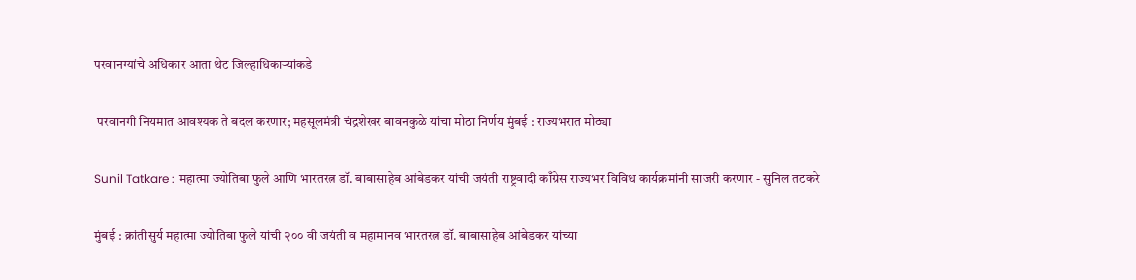परवानग्यांचे अधिकार आता थेट जिल्हाधिकाऱ्यांकडे

 परवानगी नियमात आवश्यक ते बदल करणार; महसूलमंत्री चंद्रशेखर बावनकुळे यांचा मोठा निर्णय मुंबई : राज्यभरात मोठ्या

Sunil Tatkare : महात्मा ज्योतिबा फुले आणि भारतरत्न डॉ. बाबासाहेब आंबेडकर यांची जयंती राष्ट्रवादी काँग्रेस राज्यभर विविध कार्यक्रमांनी साजरी करणार - सुनिल तटकरे

मुंबई : क्रांतीसुर्य महात्मा ज्योतिबा फुले यांची २०० वी जयंती व महामानव भारतरत्न डॉ. बाबासाहेब आंबेडकर यांच्या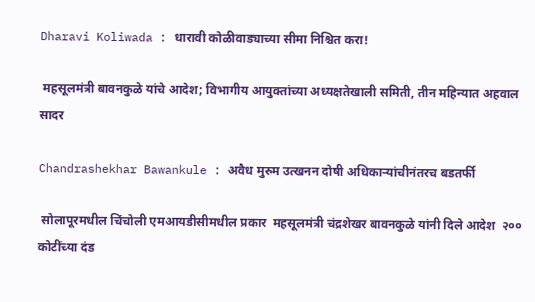Dharavi Koliwada : धारावी कोळीवाड्याच्या सीमा निश्चित करा!

 महसूलमंत्री बावनकुळे यांचे आदेश; विभागीय आयुक्तांच्या अध्यक्षतेखाली समिती, तीन महिन्यात अहवाल सादर

Chandrashekhar Bawankule : अवैध मुरुम उत्खनन दोषी अधिकाऱ्यांचीनंतरच बडतर्फी

 सोलापूरमधील चिंचोली एमआयडीसीमधील प्रकार  महसूलमंत्री चंद्रशेखर बावनकुळे यांनी दिले आदेश  २०० कोटींच्या दंड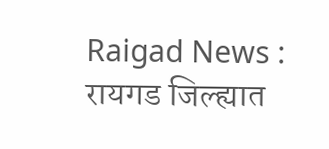Raigad News : रायगड जिल्ह्यात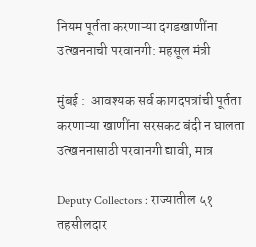नियम पूर्तता करणाऱ्या दगडखाणींना उत्खननाची परवानगी: महसूल मंत्री

मुंबई :  आवश्यक सर्व कागदपत्रांची पूर्तता करणाऱ्या खाणींना सरसकट बंदी न घालता उत्खननासाठी परवानगी द्यावी, मात्र

Deputy Collectors : राज्यातील ५१ तहसीलदार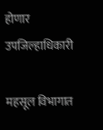होणार उपजिल्हाधिकारी

महसूल विभागात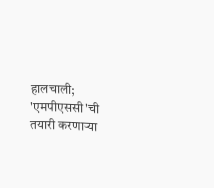हालचाली; 'एमपीएससी'ची तयारी करणाऱ्या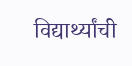विद्यार्थ्यांची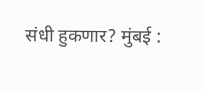संधी हुकणार? मुंबई :